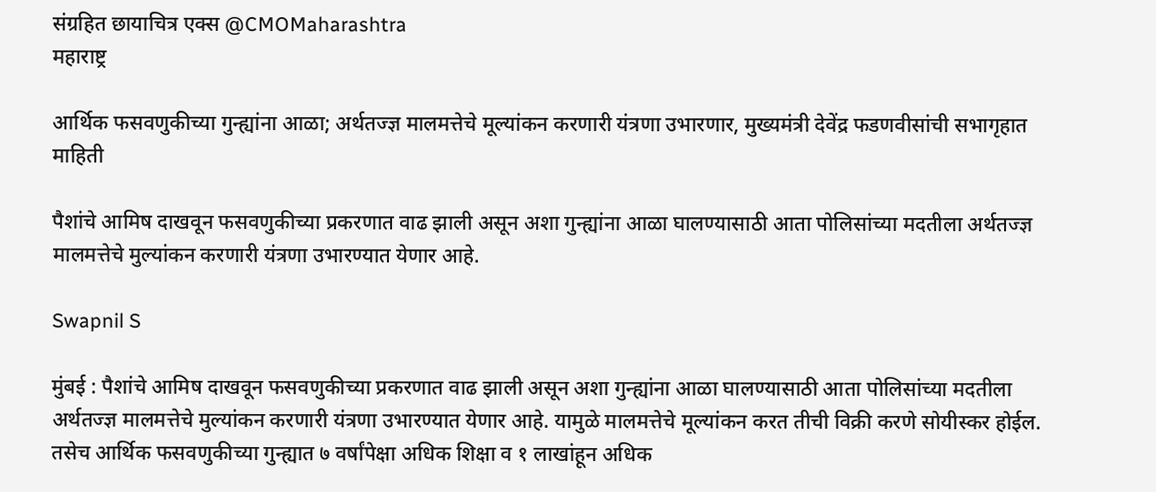संग्रहित छायाचित्र एक्स @CMOMaharashtra
महाराष्ट्र

आर्थिक फसवणुकीच्या गुन्ह्यांना आळा; अर्थतज्ज्ञ मालमत्तेचे मूल्यांकन करणारी यंत्रणा उभारणार, मुख्यमंत्री देवेंद्र फडणवीसांची सभागृहात माहिती

पैशांचे आमिष दाखवून फसवणुकीच्या प्रकरणात वाढ झाली असून अशा गुन्ह्यांना आळा घालण्यासाठी आता पोलिसांच्या मदतीला अर्थतज्ज्ञ मालमत्तेचे मुल्यांकन करणारी यंत्रणा उभारण्यात येणार आहे.

Swapnil S

मुंबई : पैशांचे आमिष दाखवून फसवणुकीच्या प्रकरणात वाढ झाली असून अशा गुन्ह्यांना आळा घालण्यासाठी आता पोलिसांच्या मदतीला अर्थतज्ज्ञ मालमत्तेचे मुल्यांकन करणारी यंत्रणा उभारण्यात येणार आहे. यामुळे मालमत्तेचे मूल्यांकन करत तीची विक्री करणे सोयीस्कर होईल. तसेच आर्थिक फसवणुकीच्या गुन्ह्यात ७ वर्षांपेक्षा अधिक शिक्षा व १ लाखांहून अधिक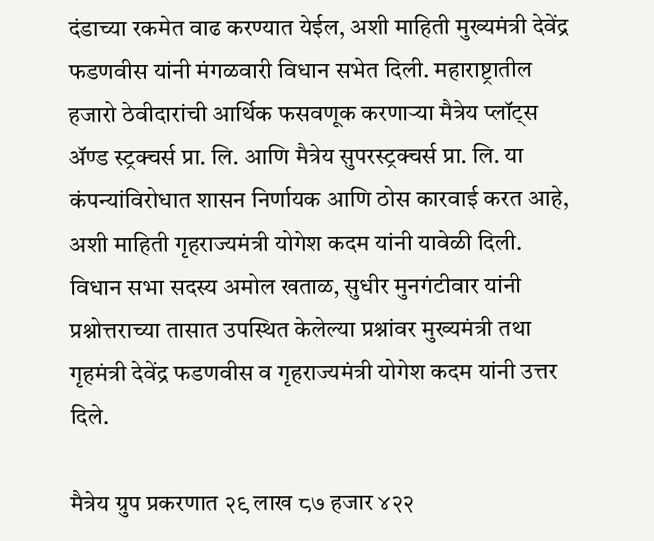दंडाच्या रकमेत वाढ करण्यात येईल, अशी माहिती मुख्यमंत्री देवेंद्र फडणवीस यांनी मंगळवारी विधान सभेत दिली. महाराष्ट्रातील हजारो ठेवीदारांची आर्थिक फसवणूक करणाऱ्या मैत्रेय प्लॉट्स अ‍ॅण्ड स्ट्रक्चर्स प्रा. लि. आणि मैत्रेय सुपरस्ट्रक्चर्स प्रा. लि. या कंपन्यांविरोधात शासन निर्णायक आणि ठोस कारवाई करत आहे, अशी माहिती गृहराज्यमंत्री योगेश कदम यांनी यावेळी दिली. विधान सभा सदस्य अमोल खताळ, सुधीर मुनगंटीवार यांनी प्रश्नोत्तराच्या तासात उपस्थित केलेल्या प्रश्नांवर मुख्यमंत्री तथा गृहमंत्री देवेंद्र फडणवीस व गृहराज्यमंत्री योगेश कदम यांनी उत्तर दिले.

मैत्रेय ग्रुप प्रकरणात २९ लाख ८७ हजार ४२२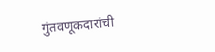गुंतवणूकदारांची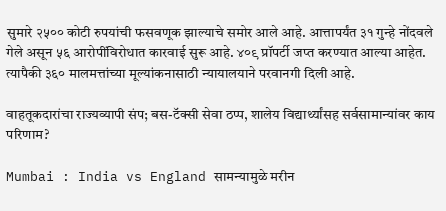सुमारे २५०० कोटी रुपयांची फसवणूक झाल्याचे समोर आले आहे. आत्तापर्यंत ३१ गुन्हे नोंदवले गेले असून ५६ आरोपींविरोधात कारवाई सुरू आहे. ४०९ प्रॉपर्टी जप्त करण्यात आल्या आहेत. त्यापैकी ३६० मालमत्तांच्या मूल्यांकनासाठी न्यायालयाने परवानगी दिली आहे.

वाहतूकदारांचा राज्यव्यापी संप; बस-टॅक्सी सेवा ठप्प, शालेय विद्यार्थ्यांसह सर्वसामान्यांवर काय परिणाम?

Mumbai : India vs England सामन्यामुळे मरीन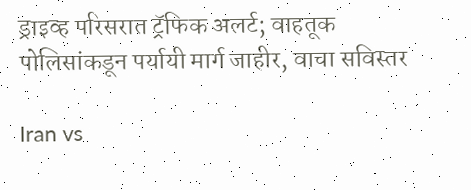ड्राइव्ह परिसरात ट्रॅफिक अलर्ट; वाहतूक पोलिसांकडून पर्यायी मार्ग जाहीर, वाचा सविस्तर

Iran vs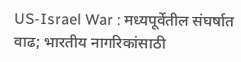US-Israel War : मध्यपूर्वेतील संघर्षात वाढ; भारतीय नागरिकांसाठी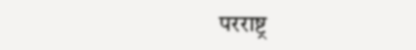परराष्ट्र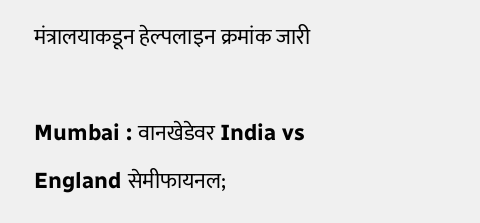मंत्रालयाकडून हेल्पलाइन क्रमांक जारी

Mumbai : वानखेडेवर India vs England सेमीफायनल;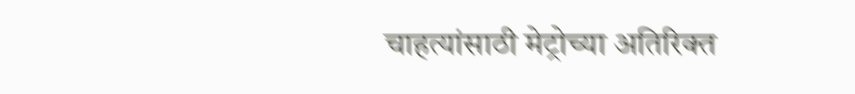चाहत्यांसाठी मेट्रोच्या अतिरिक्त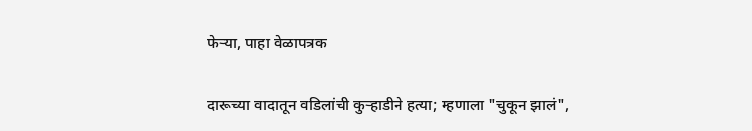फेऱ्या, पाहा वेळापत्रक

दारूच्या वादातून वडिलांची कुऱ्हाडीने हत्या; म्हणाला "चुकून झालं",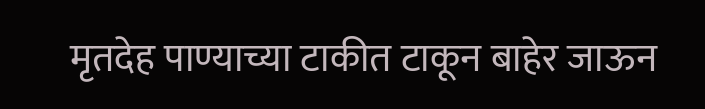मृतदेह पाण्याच्या टाकीत टाकून बाहेर जाऊन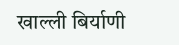खाल्ली बिर्याणी